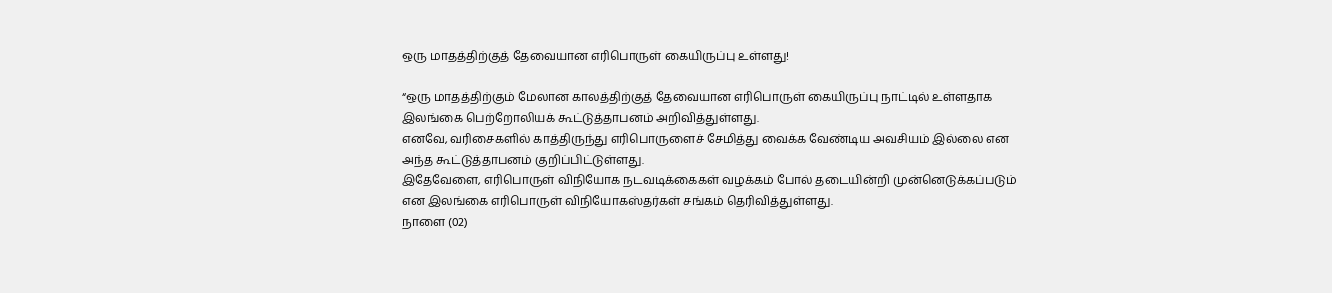ஒரு மாதத்திற்குத் தேவையான எரிபொருள் கையிருப்பு உள்ளது!

“ஒரு மாதத்திற்கும் மேலான காலத்திற்குத் தேவையான எரிபொருள் கையிருப்பு நாட்டில் உள்ளதாக இலங்கை பெற்றோலியக் கூட்டுத்தாபனம் அறிவித்துள்ளது.
எனவே, வரிசைகளில் காத்திருந்து எரிபொருளைச் சேமித்து வைக்க வேண்டிய அவசியம் இல்லை என அந்த கூட்டுத்தாபனம் குறிப்பிட்டுள்ளது.
இதேவேளை, எரிபொருள் விநியோக நடவடிக்கைகள் வழக்கம் போல் தடையின்றி முன்னெடுக்கப்படும் என இலங்கை எரிபொருள் விநியோகஸ்தர்கள் சங்கம் தெரிவித்துள்ளது.
நாளை (02)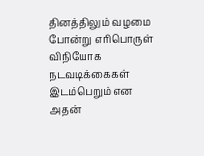தினத்திலும் வழமை போன்று எரிபொருள் விநியோக நடவடிக்கைகள் இடம்பெறும் என அதன்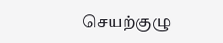செயற்குழு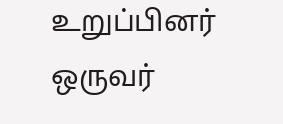உறுப்பினர் ஒருவர்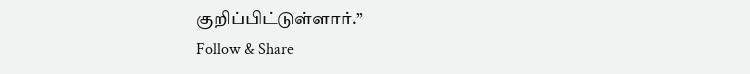குறிப்பிட்டுள்ளார்.”
Follow & Share